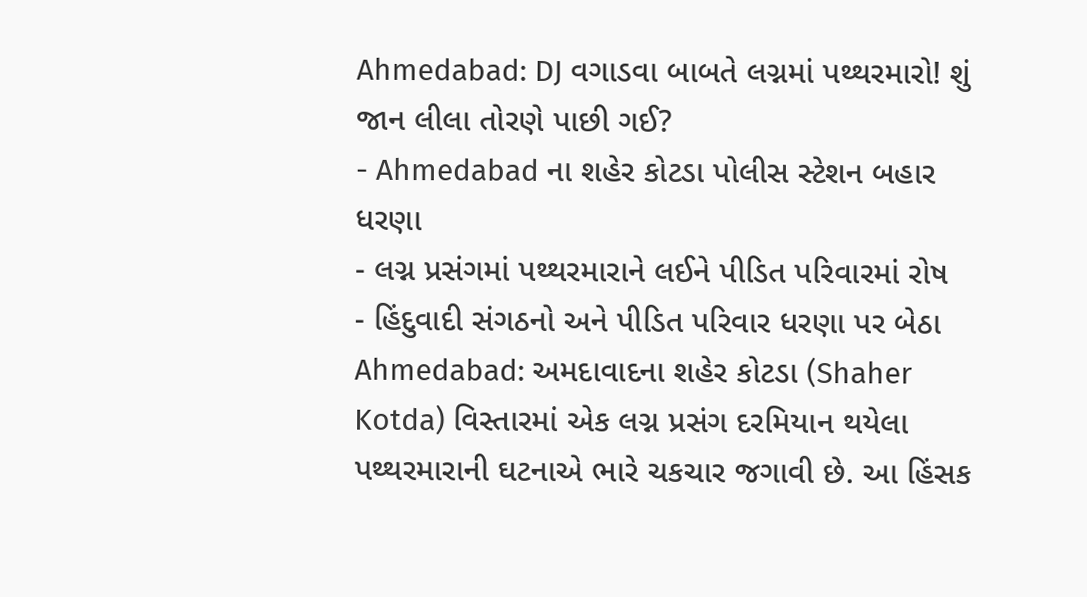Ahmedabad: DJ વગાડવા બાબતે લગ્નમાં પથ્થરમારો! શું જાન લીલા તોરણે પાછી ગઈ?
- Ahmedabad ના શહેર કોટડા પોલીસ સ્ટેશન બહાર ધરણા
- લગ્ન પ્રસંગમાં પથ્થરમારાને લઈને પીડિત પરિવારમાં રોષ
- હિંદુવાદી સંગઠનો અને પીડિત પરિવાર ધરણા પર બેઠા
Ahmedabad: અમદાવાદના શહેર કોટડા (Shaher Kotda) વિસ્તારમાં એક લગ્ન પ્રસંગ દરમિયાન થયેલા પથ્થરમારાની ઘટનાએ ભારે ચકચાર જગાવી છે. આ હિંસક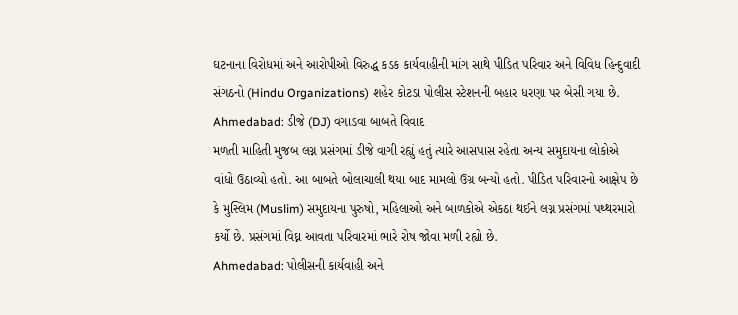ઘટનાના વિરોધમાં અને આરોપીઓ વિરુદ્ધ કડક કાર્યવાહીની માંગ સાથે પીડિત પરિવાર અને વિવિધ હિન્દુવાદી સંગઠનો (Hindu Organizations) શહેર કોટડા પોલીસ સ્ટેશનની બહાર ધરણા પર બેસી ગયા છે.
Ahmedabad: ડીજે (DJ) વગાડવા બાબતે વિવાદ
મળતી માહિતી મુજબ લગ્ન પ્રસંગમાં ડીજે વાગી રહ્યું હતું ત્યારે આસપાસ રહેતા અન્ય સમુદાયના લોકોએ વાંધો ઉઠાવ્યો હતો. આ બાબતે બોલાચાલી થયા બાદ મામલો ઉગ્ર બન્યો હતો. પીડિત પરિવારનો આક્ષેપ છે કે મુસ્લિમ (Muslim) સમુદાયના પુરુષો, મહિલાઓ અને બાળકોએ એકઠા થઈને લગ્ન પ્રસંગમાં પથ્થરમારો કર્યો છે. પ્રસંગમાં વિઘ્ન આવતા પરિવારમાં ભારે રોષ જોવા મળી રહ્યો છે.
Ahmedabad: પોલીસની કાર્યવાહી અને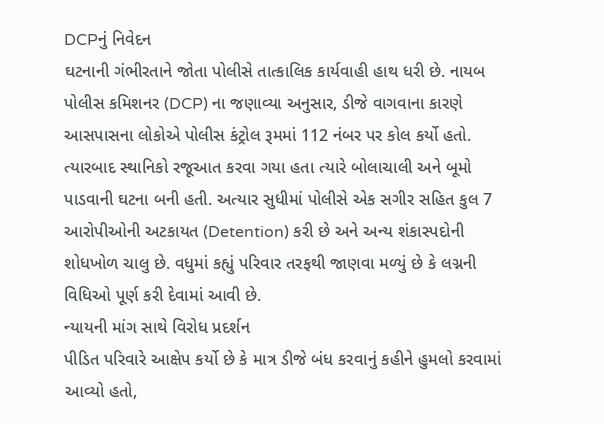DCPનું નિવેદન
ઘટનાની ગંભીરતાને જોતા પોલીસે તાત્કાલિક કાર્યવાહી હાથ ધરી છે. નાયબ પોલીસ કમિશનર (DCP) ના જણાવ્યા અનુસાર, ડીજે વાગવાના કારણે આસપાસના લોકોએ પોલીસ કંટ્રોલ રૂમમાં 112 નંબર પર કોલ કર્યો હતો. ત્યારબાદ સ્થાનિકો રજૂઆત કરવા ગયા હતા ત્યારે બોલાચાલી અને બૂમો પાડવાની ઘટના બની હતી. અત્યાર સુધીમાં પોલીસે એક સગીર સહિત કુલ 7 આરોપીઓની અટકાયત (Detention) કરી છે અને અન્ય શંકાસ્પદોની શોધખોળ ચાલુ છે. વધુમાં કહ્યું પરિવાર તરફથી જાણવા મળ્યું છે કે લગ્નની વિધિઓ પૂર્ણ કરી દેવામાં આવી છે.
ન્યાયની માંગ સાથે વિરોધ પ્રદર્શન
પીડિત પરિવારે આક્ષેપ કર્યો છે કે માત્ર ડીજે બંધ કરવાનું કહીને હુમલો કરવામાં આવ્યો હતો,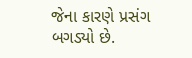જેના કારણે પ્રસંગ બગડ્યો છે.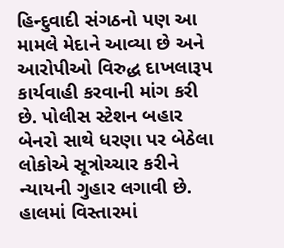હિન્દુવાદી સંગઠનો પણ આ મામલે મેદાને આવ્યા છે અને આરોપીઓ વિરુદ્ધ દાખલારૂપ કાર્યવાહી કરવાની માંગ કરી છે. પોલીસ સ્ટેશન બહાર બેનરો સાથે ધરણા પર બેઠેલા લોકોએ સૂત્રોચ્ચાર કરીને ન્યાયની ગુહાર લગાવી છે. હાલમાં વિસ્તારમાં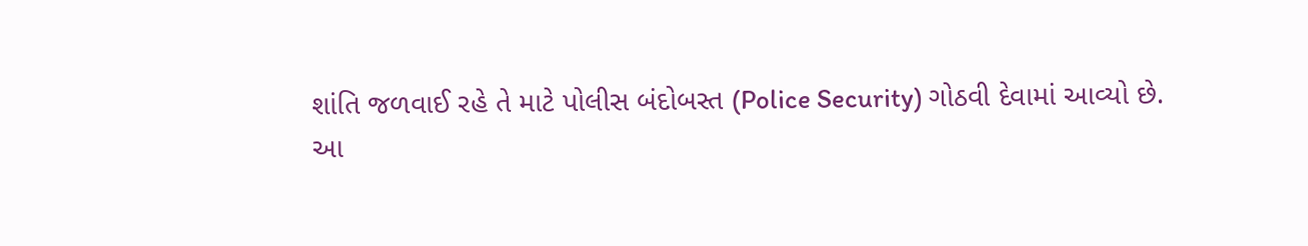શાંતિ જળવાઈ રહે તે માટે પોલીસ બંદોબસ્ત (Police Security) ગોઠવી દેવામાં આવ્યો છે.
આ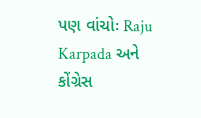પણ વાંચોઃ Raju Karpada અને કોંગ્રેસ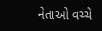નેતાઓ વચ્ચે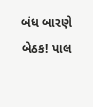બંધ બારણે બેઠક! પાલ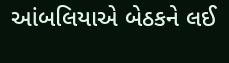આંબલિયાએ બેઠકને લઈ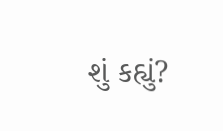શું કહ્યું?